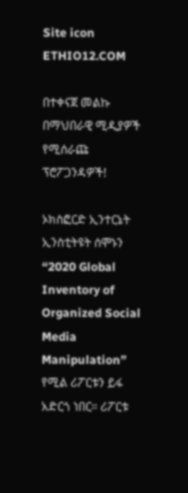Site icon ETHIO12.COM

በተቀናጀ መልኩ በማህበራዊ ሚዲያዎች የሚሰራጩ ፕሮፖጋንዳዎች!

ኦክስፎርድ ኢንተርኔት ኢንስቲትዩት ሰሞኑን “2020 Global Inventory of Organized Social Media Manipulation” የሚል ሪፖርቱን ይፋ አድርጎ ነበር። ሪፖርቱ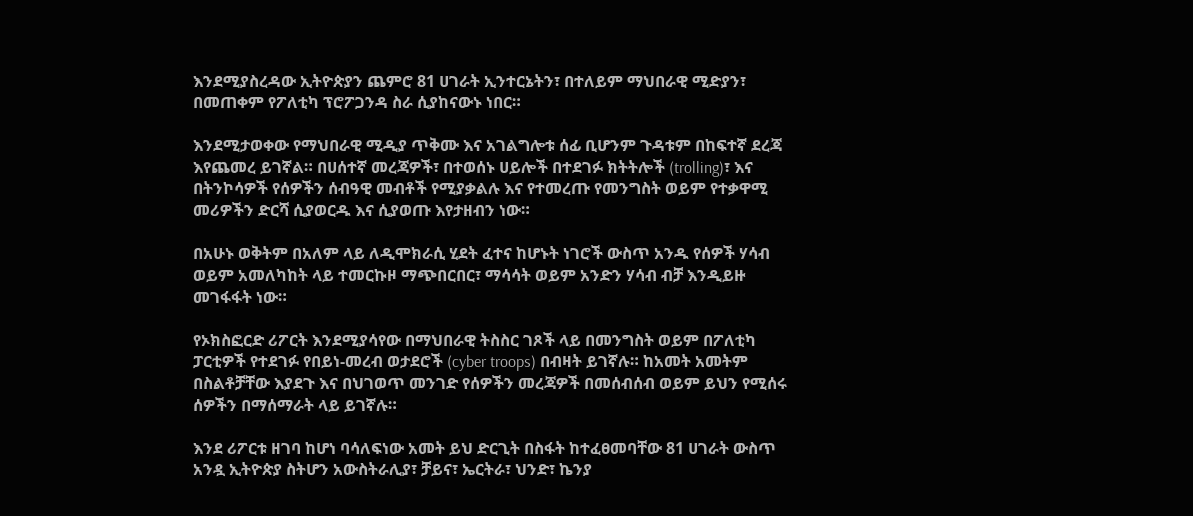እንደሚያስረዳው ኢትዮጵያን ጨምሮ 81 ሀገራት ኢንተርኔትን፣ በተለይም ማህበራዊ ሚድያን፣ በመጠቀም የፖለቲካ ፕሮፖጋንዳ ስራ ሲያከናውኑ ነበር።

እንደሚታወቀው የማህበራዊ ሚዲያ ጥቅሙ እና አገልግሎቱ ሰፊ ቢሆንም ጉዳቱም በከፍተኛ ደረጃ እየጨመረ ይገኛል። በሀሰተኛ መረጃዎች፣ በተወሰኑ ሀይሎች በተደገፉ ክትትሎች (trolling)፣ እና በትንኮሳዎች የሰዎችን ሰብዓዊ መብቶች የሚያቃልሉ እና የተመረጡ የመንግስት ወይም የተቃዋሚ መሪዎችን ድርሻ ሲያወርዱ እና ሲያወጡ እየታዘብን ነው።

በአሁኑ ወቅትም በአለም ላይ ለዲሞክራሲ ሂደት ፈተና ከሆኑት ነገሮች ውስጥ አንዱ የሰዎች ሃሳብ ወይም አመለካከት ላይ ተመርኩዞ ማጭበርበር፣ ማሳሳት ወይም አንድን ሃሳብ ብቻ እንዲይዙ መገፋፋት ነው።

የኦክስፎርድ ሪፖርት እንደሚያሳየው በማህበራዊ ትስስር ገጾች ላይ በመንግስት ወይም በፖለቲካ ፓርቲዎች የተደገፉ የበይነ-መረብ ወታደሮች (cyber troops) በብዛት ይገኛሉ። ከአመት አመትም በስልቶቻቸው እያደጉ እና በህገወጥ መንገድ የሰዎችን መረጃዎች በመሰብሰብ ወይም ይህን የሚሰሩ ሰዎችን በማሰማራት ላይ ይገኛሉ።

እንደ ሪፖርቱ ዘገባ ከሆነ ባሳለፍነው አመት ይህ ድርጊት በስፋት ከተፈፀመባቸው 81 ሀገራት ውስጥ አንዷ ኢትዮጵያ ስትሆን አውስትራሊያ፣ ቻይና፣ ኤርትራ፣ ህንድ፣ ኬንያ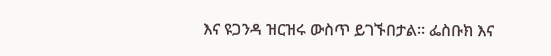እና ዩጋንዳ ዝርዝሩ ውስጥ ይገኙበታል። ፌስቡክ እና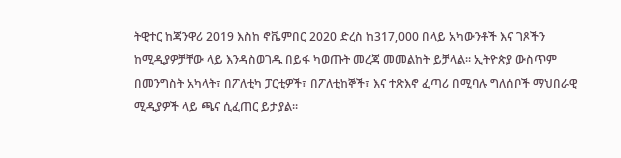ትዊተር ከጃንዋሪ 2019 እስከ ኖቬምበር 2020 ድረስ ከ317,000 በላይ አካውንቶች እና ገጾችን ከሚዲያዎቻቸው ላይ እንዳስወገዱ በይፋ ካወጡት መረጃ መመልከት ይቻላል። ኢትዮጵያ ውስጥም በመንግስት አካላት፣ በፖለቲካ ፓርቲዎች፣ በፖለቲከኞች፣ እና ተጽእኖ ፈጣሪ በሚባሉ ግለሰቦች ማህበራዊ ሚዲያዎች ላይ ጫና ሲፈጠር ይታያል።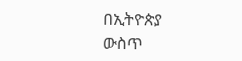በኢትዮጵያ ውስጥ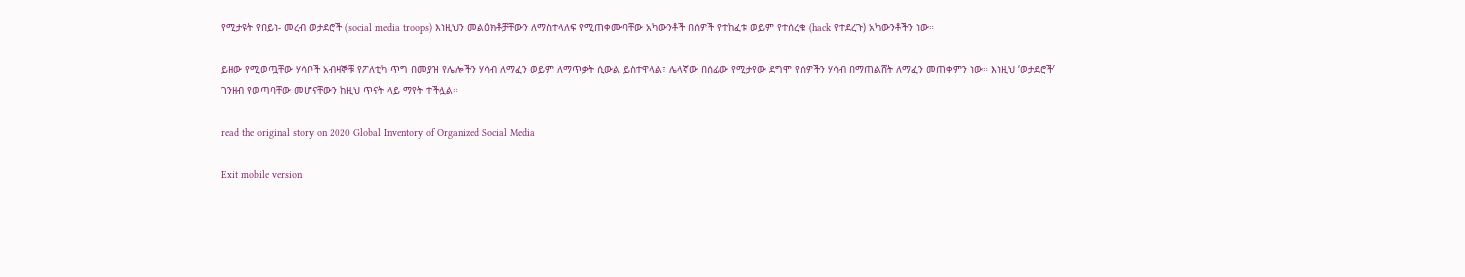የሚታዩት የበይነ- መረብ ወታደሮች (social media troops) እነዚህን መልዕክቶቻቸውን ለማስተላለፍ የሚጠቀሙባቸው አካውንቶች በሰዎች የተከፈቱ ወይም የተሰረቁ (hack የተደረጉ) አካውንቶችን ነው።

ይዘው የሚወጧቸው ሃሳቦች አብዛኞቹ የፖለቲካ ጥግ በመያዝ የሌሎችን ሃሳብ ለማፈን ወይም ለማጥቃት ሲውል ይስተዋላል፣ ሌላኛው በሰፊው የሚታየው ደግሞ የሰዎችን ሃሳብ በማጠልሸት ለማፈን መጠቀምን ነው። እነዚህ ‘ወታደሮች’ ገንዘብ የወጣባቸው መሆናቸውን ከዚህ ጥናት ላይ ማየት ተችሏል።

read the original story on 2020 Global Inventory of Organized Social Media

Exit mobile version